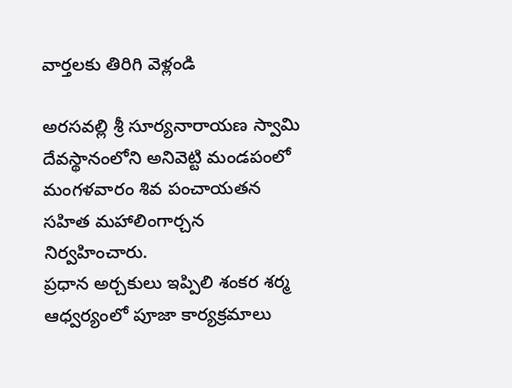వార్తలకు తిరిగి వెళ్లండి

అరసవల్లి శ్రీ సూర్యనారాయణ స్వామి దేవస్థానంలోని అనివెట్టి మండపంలో మంగళవారం శివ పంచాయతన సహిత మహాలింగార్చన నిర్వహించారు.
ప్రధాన అర్చకులు ఇప్పిలి శంకర శర్మ ఆధ్వర్యంలో పూజా కార్యక్రమాలు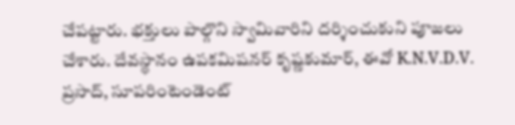చేపట్టారు. భక్తులు పాల్గొని స్వామివారిని దర్శించుకుని పూజలు చేశారు. దేవస్థానం ఉపకమిషనర్ కృష్ణకుమార్, ఈవో K.N.V.D.V. ప్రసాద్, సూపరింటెండెంట్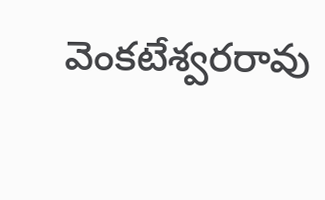వెంకటేశ్వరరావు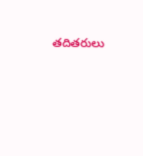తదితరులు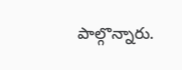పాల్గొన్నారు.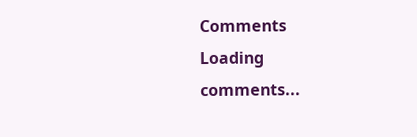Comments
Loading comments...